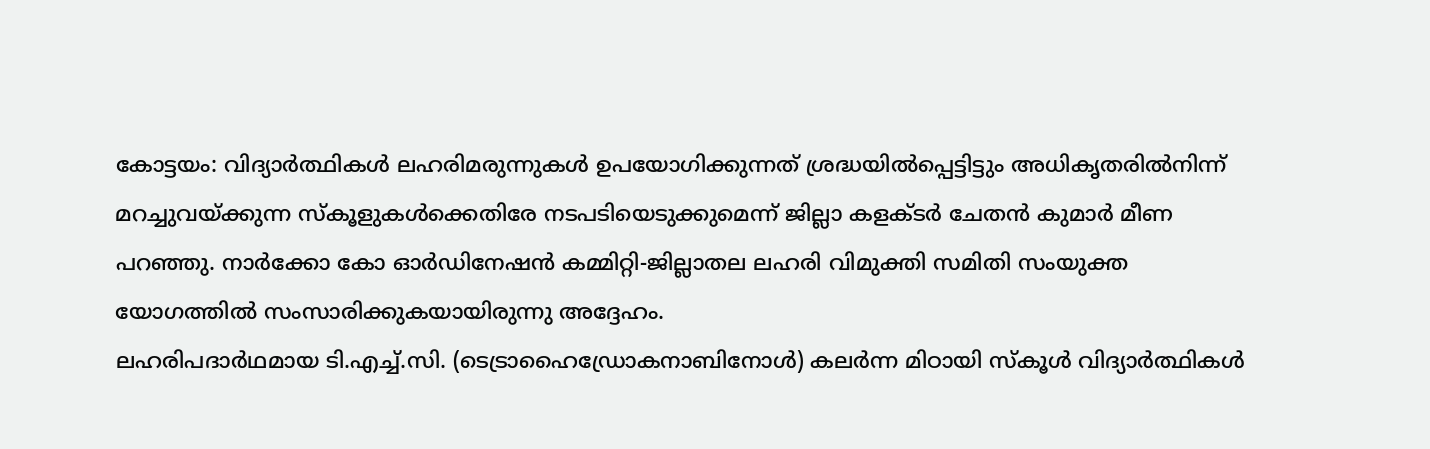കോട്ടയം: വിദ്യാർത്ഥികൾ ലഹരിമരുന്നുകൾ ഉപയോഗിക്കുന്നത് ശ്രദ്ധയിൽപ്പെട്ടിട്ടും അധികൃതരിൽനിന്ന് മറച്ചുവയ്ക്കുന്ന സ്കൂളുകൾക്കെതിരേ നടപടിയെടുക്കുമെന്ന് ജില്ലാ കളക്ടർ ചേതൻ കുമാർ മീണ പറഞ്ഞു. നാർക്കോ കോ ഓർഡിനേഷൻ കമ്മിറ്റി-ജില്ലാതല ലഹരി വിമുക്തി സമിതി സംയുക്ത യോഗത്തിൽ സംസാരിക്കുകയായിരുന്നു അദ്ദേഹം.
ലഹരിപദാർഥമായ ടി.എച്ച്.സി. (ടെട്രാഹൈഡ്രോകനാബിനോൾ) കലർന്ന മിഠായി സ്കൂൾ വിദ്യാർത്ഥികൾ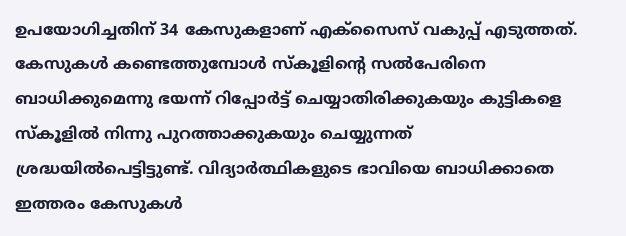ഉപയോഗിച്ചതിന് 34 കേസുകളാണ് എക്സൈസ് വകുപ്പ് എടുത്തത്.
കേസുകൾ കണ്ടെത്തുമ്പോൾ സ്കൂളിന്റെ സൽപേരിനെ ബാധിക്കുമെന്നു ഭയന്ന് റിപ്പോർട്ട് ചെയ്യാതിരിക്കുകയും കുട്ടികളെ സ്കൂളിൽ നിന്നു പുറത്താക്കുകയും ചെയ്യുന്നത് ശ്രദ്ധയിൽപെട്ടിട്ടുണ്ട്. വിദ്യാർത്ഥികളുടെ ഭാവിയെ ബാധിക്കാതെ ഇത്തരം കേസുകൾ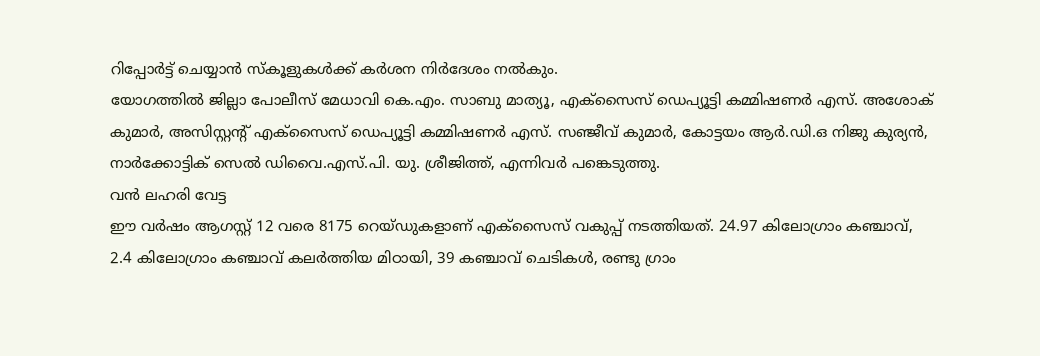റിപ്പോർട്ട് ചെയ്യാൻ സ്കൂളുകൾക്ക് കർശന നിർദേശം നൽകും.
യോഗത്തിൽ ജില്ലാ പോലീസ് മേധാവി കെ.എം. സാബു മാത്യൂ, എക്സൈസ് ഡെപ്യൂട്ടി കമ്മിഷണർ എസ്. അശോക് കുമാർ, അസിസ്റ്റന്റ് എക്സൈസ് ഡെപ്യൂട്ടി കമ്മിഷണർ എസ്. സഞ്ജീവ് കുമാർ, കോട്ടയം ആർ.ഡി.ഒ നിജു കുര്യൻ, നാർക്കോട്ടിക് സെൽ ഡിവൈ.എസ്.പി. യു. ശ്രീജിത്ത്, എന്നിവർ പങ്കെടുത്തു.
വൻ ലഹരി വേട്ട
ഈ വർഷം ആഗസ്റ്റ് 12 വരെ 8175 റെയ്ഡുകളാണ് എക്സൈസ് വകുപ്പ് നടത്തിയത്. 24.97 കിലോഗ്രാം കഞ്ചാവ്, 2.4 കിലോഗ്രാം കഞ്ചാവ് കലർത്തിയ മിഠായി, 39 കഞ്ചാവ് ചെടികൾ, രണ്ടു ഗ്രാം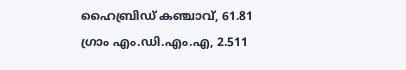ഹൈബ്രിഡ് കഞ്ചാവ്, 61.81 ഗ്രാം എം.ഡി.എം.എ, 2.511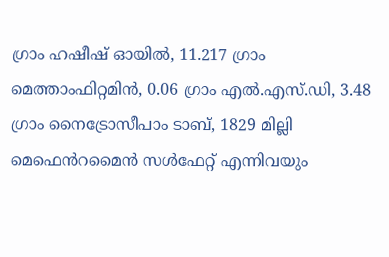ഗ്രാം ഹഷീഷ് ഓയിൽ, 11.217 ഗ്രാം മെത്താംഫിറ്റമിൻ, 0.06 ഗ്രാം എൽ.എസ്.ഡി, 3.48 ഗ്രാം നൈട്രോസീപാം ടാബ്, 1829 മില്ലി മെഫെൻറമൈൻ സൾഫേറ്റ് എന്നിവയും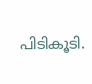പിടികൂടി.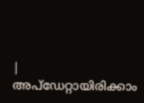|
അപ്ഡേറ്റായിരിക്കാം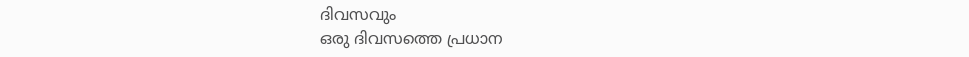ദിവസവും
ഒരു ദിവസത്തെ പ്രധാന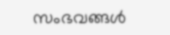സംഭവങ്ങൾ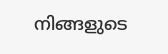നിങ്ങളുടെ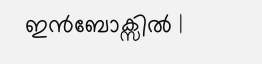ഇൻബോക്സിൽ |